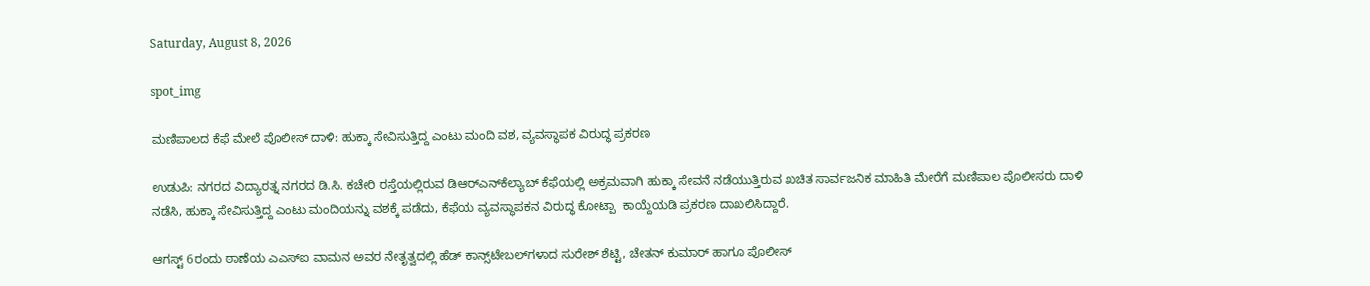Saturday, August 8, 2026

spot_img

ಮಣಿಪಾಲದ ಕೆಫೆ ಮೇಲೆ ಪೊಲೀಸ್ ದಾಳಿ: ಹುಕ್ಕಾ ಸೇವಿಸುತ್ತಿದ್ದ ಎಂಟು ಮಂದಿ ವಶ, ವ್ಯವಸ್ಥಾಪಕ ವಿರುದ್ಧ ಪ್ರಕರಣ

ಉಡುಪಿ: ನಗರದ ವಿದ್ಯಾರತ್ನ ನಗರದ ಡಿ.ಸಿ. ಕಚೇರಿ ರಸ್ತೆಯಲ್ಲಿರುವ ಡಿಆರ್‌ಎನ್‌ಕೆಲ್ಯಾಬ್ ಕೆಫೆಯಲ್ಲಿ ಅಕ್ರಮವಾಗಿ ಹುಕ್ಕಾ ಸೇವನೆ ನಡೆಯುತ್ತಿರುವ ಖಚಿತ ಸಾರ್ವಜನಿಕ ಮಾಹಿತಿ ಮೇರೆಗೆ ಮಣಿಪಾಲ ಪೊಲೀಸರು ದಾಳಿ ನಡೆಸಿ, ಹುಕ್ಕಾ ಸೇವಿಸುತ್ತಿದ್ದ ಎಂಟು ಮಂದಿಯನ್ನು ವಶಕ್ಕೆ ಪಡೆದು, ಕೆಫೆಯ ವ್ಯವಸ್ಥಾಪಕನ ವಿರುದ್ಧ ಕೋಟ್ಪಾ  ಕಾಯ್ದೆಯಡಿ ಪ್ರಕರಣ ದಾಖಲಿಸಿದ್ದಾರೆ.

ಆಗಸ್ಟ್‌ 6ರಂದು ಠಾಣೆಯ ಎಎಸ್‌ಐ ವಾಮನ ಅವರ ನೇತೃತ್ವದಲ್ಲಿ ಹೆಡ್ ಕಾನ್ಸ್‌ಟೇಬಲ್‌ಗಳಾದ ಸುರೇಶ್ ಶೆಟ್ಟಿ, ಚೇತನ್ ಕುಮಾರ್ ಹಾಗೂ ಪೊಲೀಸ್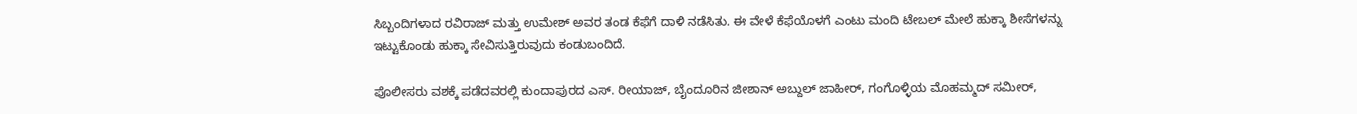ಸಿಬ್ಬಂದಿಗಳಾದ ರವಿರಾಜ್ ಮತ್ತು ಉಮೇಶ್ ಅವರ ತಂಡ ಕೆಫೆಗೆ ದಾಳಿ ನಡೆಸಿತು. ಈ ವೇಳೆ ಕೆಫೆಯೊಳಗೆ ಎಂಟು ಮಂದಿ ಟೇಬಲ್ ಮೇಲೆ ಹುಕ್ಕಾ ಶೀಸೆಗಳನ್ನು ಇಟ್ಟುಕೊಂಡು ಹುಕ್ಕಾ ಸೇವಿಸುತ್ತಿರುವುದು ಕಂಡುಬಂದಿದೆ.

ಪೊಲೀಸರು ವಶಕ್ಕೆ ಪಡೆದವರಲ್ಲಿ ಕುಂದಾಪುರದ ಎಸ್‌. ರೀಯಾಜ್‌, ಬೈಂದೂರಿನ ಜೀಶಾನ್ ಅಬ್ದುಲ್ ಜಾಹೀರ್‌, ಗಂಗೊಳ್ಳಿಯ ಮೊಹಮ್ಮದ್ ಸಮೀರ್‌,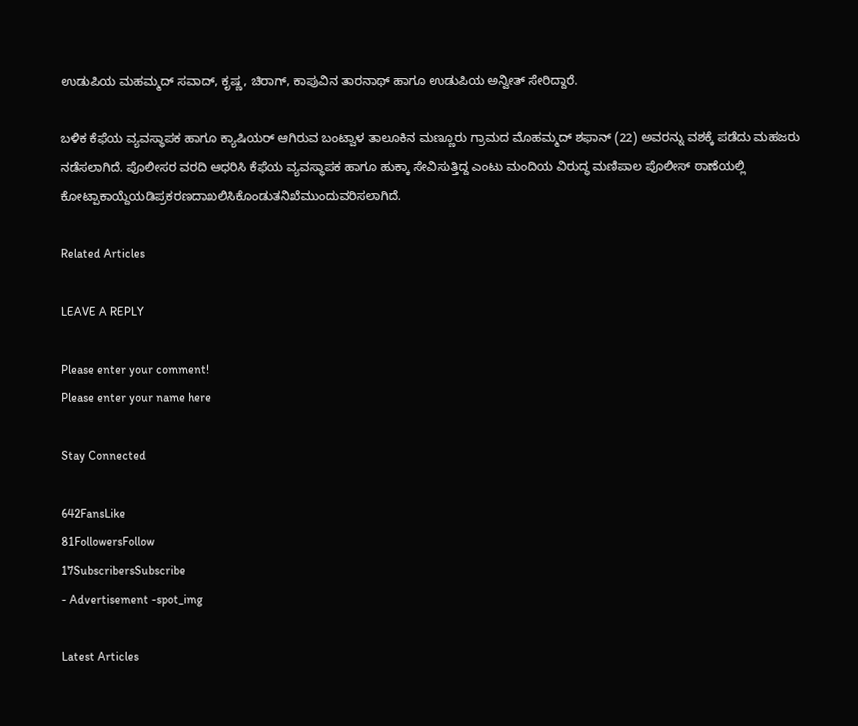ಉಡುಪಿಯ ಮಹಮ್ಮದ್ ಸವಾದ್‌, ಕೃಷ್ಣ, ಚಿರಾಗ್‌, ಕಾಪುವಿನ ತಾರನಾಥ್ ಹಾಗೂ ಉಡುಪಿಯ ಅನ್ವೀತ್ ಸೇರಿದ್ದಾರೆ.

ಬಳಿಕ ಕೆಫೆಯ ವ್ಯವಸ್ಥಾಪಕ ಹಾಗೂ ಕ್ಯಾಷಿಯರ್ ಆಗಿರುವ ಬಂಟ್ವಾಳ ತಾಲೂಕಿನ ಮಣ್ಣೂರು ಗ್ರಾಮದ ಮೊಹಮ್ಮದ್ ಶಫಾನ್ (22) ಅವರನ್ನು ವಶಕ್ಕೆ ಪಡೆದು ಮಹಜರು ನಡೆಸಲಾಗಿದೆ. ಪೊಲೀಸರ ವರದಿ ಆಧರಿಸಿ ಕೆಫೆಯ ವ್ಯವಸ್ಥಾಪಕ ಹಾಗೂ ಹುಕ್ಕಾ ಸೇವಿಸುತ್ತಿದ್ದ ಎಂಟು ಮಂದಿಯ ವಿರುದ್ಧ ಮಣಿಪಾಲ ಪೊಲೀಸ್ ಠಾಣೆಯಲ್ಲಿ ಕೋಟ್ಪಾಕಾಯ್ದೆಯಡಿಪ್ರಕರಣದಾಖಲಿಸಿಕೊಂಡುತನಿಖೆಮುಂದುವರಿಸಲಾಗಿದೆ.

Related Articles

LEAVE A REPLY

Please enter your comment!
Please enter your name here

Stay Connected

642FansLike
81FollowersFollow
17SubscribersSubscribe
- Advertisement -spot_img

Latest Articles